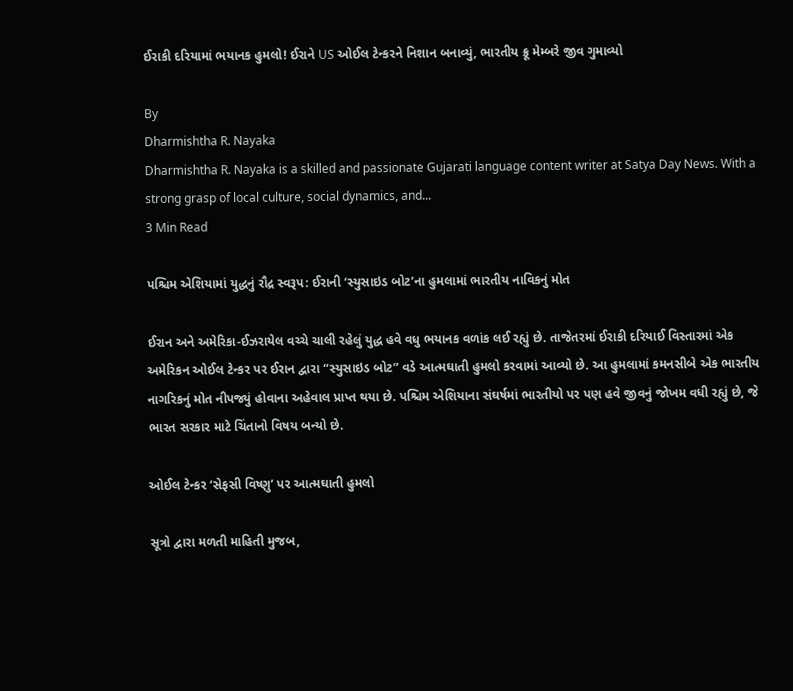ઈરાકી દરિયામાં ભયાનક હુમલો! ઈરાને US ઓઈલ ટેન્કરને નિશાન બનાવ્યું, ભારતીય ક્રૂ મેમ્બરે જીવ ગુમાવ્યો

By
Dharmishtha R. Nayaka
Dharmishtha R. Nayaka is a skilled and passionate Gujarati language content writer at Satya Day News. With a strong grasp of local culture, social dynamics, and...
3 Min Read

પશ્ચિમ એશિયામાં યુદ્ધનું રૌદ્ર સ્વરૂપ: ઈરાની ‘સ્યુસાઇડ બોટ’ના હુમલામાં ભારતીય નાવિકનું મોત

ઈરાન અને અમેરિકા-ઈઝરાયેલ વચ્ચે ચાલી રહેલું યુદ્ધ હવે વધુ ભયાનક વળાંક લઈ રહ્યું છે. તાજેતરમાં ઈરાકી દરિયાઈ વિસ્તારમાં એક અમેરિકન ઓઈલ ટેન્કર પર ઈરાન દ્વારા “સ્યુસાઇડ બોટ” વડે આત્મઘાતી હુમલો કરવામાં આવ્યો છે. આ હુમલામાં કમનસીબે એક ભારતીય નાગરિકનું મોત નીપજ્યું હોવાના અહેવાલ પ્રાપ્ત થયા છે. પશ્ચિમ એશિયાના સંઘર્ષમાં ભારતીયો પર પણ હવે જીવનું જોખમ વધી રહ્યું છે, જે ભારત સરકાર માટે ચિંતાનો વિષય બન્યો છે.

ઓઈલ ટેન્કર ‘સેફસી વિષ્ણુ’ પર આત્મઘાતી હુમલો

સૂત્રો દ્વારા મળતી માહિતી મુજબ,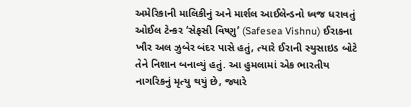અમેરિકાની માલિકીનું અને માર્શલ આઈલેન્ડનો ધ્વજ ધરાવતું ઓઈલ ટેન્કર ‘સેફસી વિષ્ણુ’ (Safesea Vishnu) ઈરાકના ખૌર અલ ઝુબેર બંદર પાસે હતું, ત્યારે ઈરાની સ્યુસાઇડ બોટે તેને નિશાન બનાવ્યું હતું. આ હુમલામાં એક ભારતીય નાગરિકનું મૃત્યુ થયું છે, જ્યારે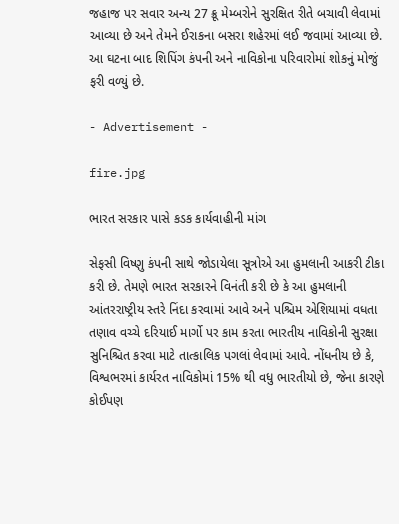જહાજ પર સવાર અન્ય 27 ક્રૂ મેમ્બરોને સુરક્ષિત રીતે બચાવી લેવામાં આવ્યા છે અને તેમને ઈરાકના બસરા શહેરમાં લઈ જવામાં આવ્યા છે. આ ઘટના બાદ શિપિંગ કંપની અને નાવિકોના પરિવારોમાં શોકનું મોજું ફરી વળ્યું છે.

- Advertisement -

fire.jpg

ભારત સરકાર પાસે કડક કાર્યવાહીની માંગ

સેફસી વિષ્ણુ કંપની સાથે જોડાયેલા સૂત્રોએ આ હુમલાની આકરી ટીકા કરી છે. તેમણે ભારત સરકારને વિનંતી કરી છે કે આ હુમલાની આંતરરાષ્ટ્રીય સ્તરે નિંદા કરવામાં આવે અને પશ્ચિમ એશિયામાં વધતા તણાવ વચ્ચે દરિયાઈ માર્ગો પર કામ કરતા ભારતીય નાવિકોની સુરક્ષા સુનિશ્ચિત કરવા માટે તાત્કાલિક પગલાં લેવામાં આવે. નોંધનીય છે કે, વિશ્વભરમાં કાર્યરત નાવિકોમાં 15% થી વધુ ભારતીયો છે, જેના કારણે કોઈપણ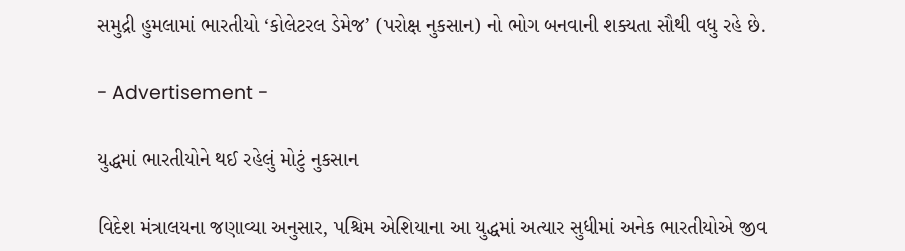સમુદ્રી હુમલામાં ભારતીયો ‘કોલેટરલ ડેમેજ’ (પરોક્ષ નુકસાન) નો ભોગ બનવાની શક્યતા સૌથી વધુ રહે છે.

- Advertisement -

યુદ્ધમાં ભારતીયોને થઈ રહેલું મોટું નુકસાન

વિદેશ મંત્રાલયના જણાવ્યા અનુસાર, પશ્ચિમ એશિયાના આ યુદ્ધમાં અત્યાર સુધીમાં અનેક ભારતીયોએ જીવ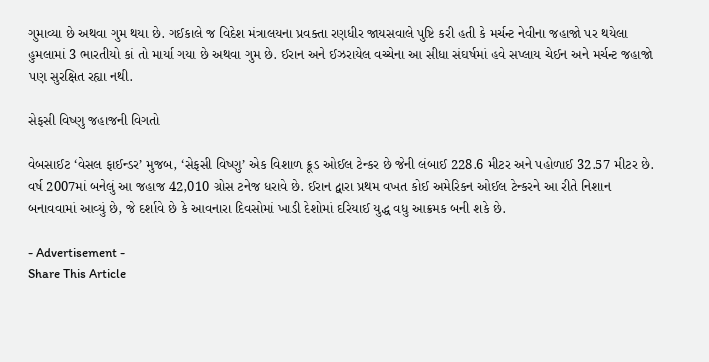ગુમાવ્યા છે અથવા ગુમ થયા છે. ગઈકાલે જ વિદેશ મંત્રાલયના પ્રવક્તા રણધીર જાયસવાલે પુષ્ટિ કરી હતી કે મર્ચન્ટ નેવીના જહાજો પર થયેલા હુમલામાં 3 ભારતીયો કાં તો માર્યા ગયા છે અથવા ગુમ છે. ઈરાન અને ઈઝરાયેલ વચ્ચેના આ સીધા સંઘર્ષમાં હવે સપ્લાય ચેઈન અને મર્ચન્ટ જહાજો પણ સુરક્ષિત રહ્યા નથી.

સેફસી વિષ્ણુ જહાજની વિગતો

વેબસાઈટ ‘વેસલ ફાઈન્ડર’ મુજબ, ‘સેફસી વિષ્ણુ’ એક વિશાળ ક્રૂડ ઓઈલ ટેન્કર છે જેની લંબાઈ 228.6 મીટર અને પહોળાઈ 32.57 મીટર છે. વર્ષ 2007માં બનેલું આ જહાજ 42,010 ગ્રોસ ટનેજ ધરાવે છે. ઈરાન દ્વારા પ્રથમ વખત કોઈ અમેરિકન ઓઈલ ટેન્કરને આ રીતે નિશાન બનાવવામાં આવ્યું છે, જે દર્શાવે છે કે આવનારા દિવસોમાં ખાડી દેશોમાં દરિયાઈ યુદ્ધ વધુ આક્રમક બની શકે છે.

- Advertisement -
Share This Article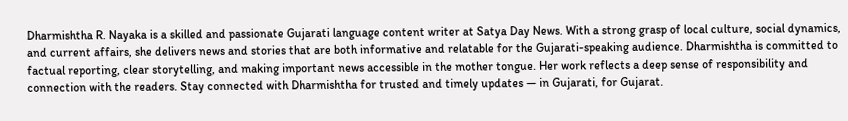Dharmishtha R. Nayaka is a skilled and passionate Gujarati language content writer at Satya Day News. With a strong grasp of local culture, social dynamics, and current affairs, she delivers news and stories that are both informative and relatable for the Gujarati-speaking audience. Dharmishtha is committed to factual reporting, clear storytelling, and making important news accessible in the mother tongue. Her work reflects a deep sense of responsibility and connection with the readers. Stay connected with Dharmishtha for trusted and timely updates — in Gujarati, for Gujarat.